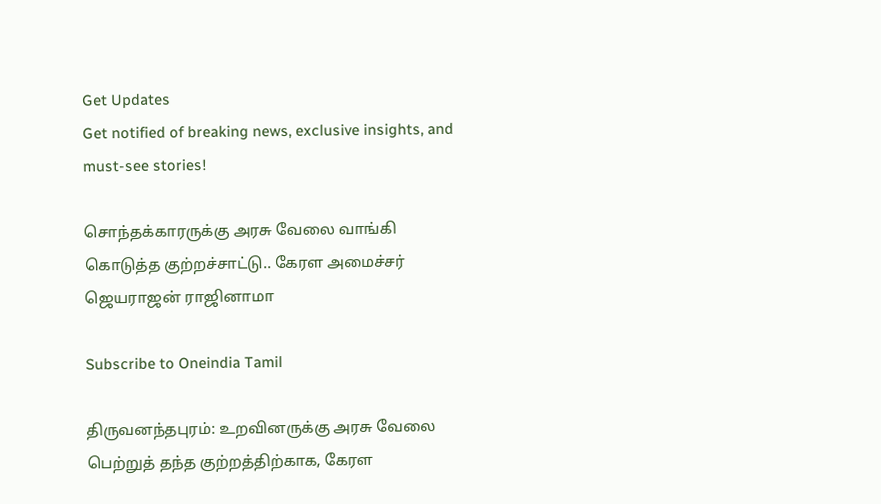Get Updates
Get notified of breaking news, exclusive insights, and must-see stories!

சொந்தக்காரருக்கு அரசு வேலை வாங்கி கொடுத்த குற்றச்சாட்டு.. கேரள அமைச்சர் ஜெயராஜன் ராஜினாமா

Subscribe to Oneindia Tamil

திருவனந்தபுரம்: உறவினருக்கு அரசு வேலை பெற்றுத் தந்த குற்றத்திற்காக, கேரள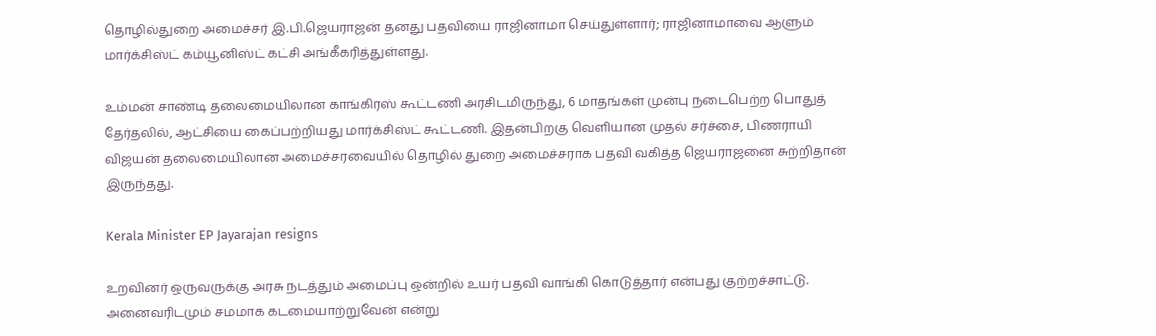தொழில்துறை அமைச்சர் இ.பி.ஜெயராஜன் தனது பதவியை ராஜினாமா செய்துள்ளார்; ராஜினாமாவை ஆளும் மார்க்சிஸ்ட் கம்யூனிஸ்ட் கட்சி அங்கீகரித்துள்ளது.

உம்மன் சாண்டி தலைமையிலான காங்கிரஸ் கூட்டணி அரசிடமிருந்து, 6 மாதங்கள் முன்பு நடைபெற்ற பொதுத் தேர்தலில், ஆட்சியை கைப்பற்றியது மார்க்சிஸ்ட் கூட்டணி. இதன்பிறகு வெளியான முதல் சர்ச்சை, பிணராயி விஜயன் தலைமையிலான அமைச்சரவையில் தொழில் துறை அமைச்சராக பதவி வகித்த ஜெயராஜனை சுற்றிதான் இருந்தது.

Kerala Minister EP Jayarajan resigns

உறவினர் ஒருவருக்கு அரசு நடத்தும் அமைப்பு ஒன்றில் உயர் பதவி வாங்கி கொடுத்தார் என்பது குற்றச்சாட்டு. அனைவரிடமும் சமமாக கடமையாற்றுவேன் என்று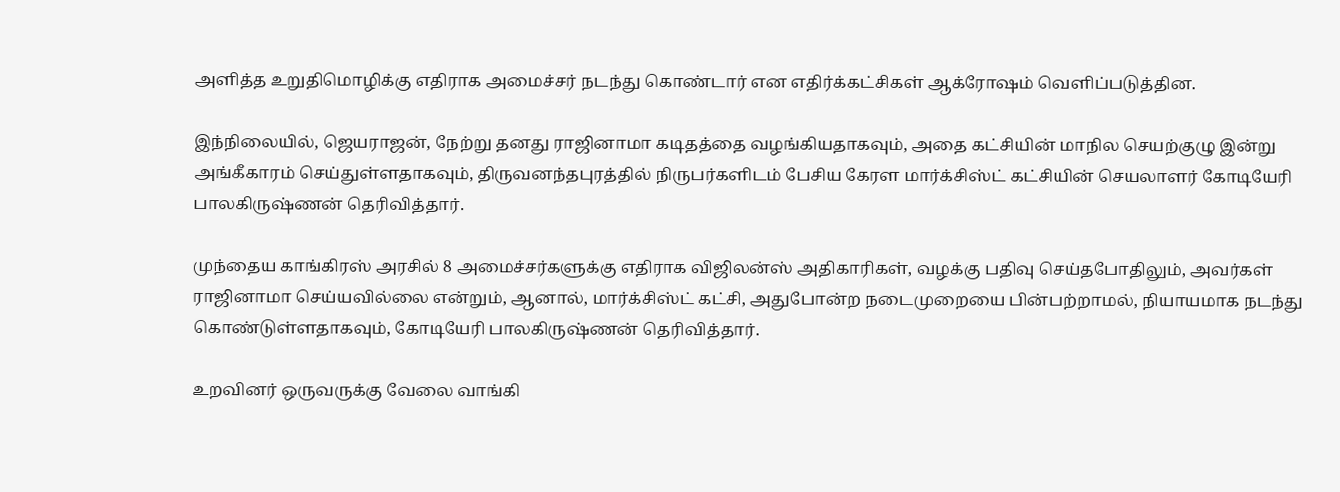அளித்த உறுதிமொழிக்கு எதிராக அமைச்சர் நடந்து கொண்டார் என எதிர்க்கட்சிகள் ஆக்ரோஷம் வெளிப்படுத்தின.

இந்நிலையில், ஜெயராஜன், நேற்று தனது ராஜினாமா கடிதத்தை வழங்கியதாகவும், அதை கட்சியின் மாநில செயற்குழு இன்று அங்கீகாரம் செய்துள்ளதாகவும், திருவனந்தபுரத்தில் நிருபர்களிடம் பேசிய கேரள மார்க்சிஸ்ட் கட்சியின் செயலாளர் கோடியேரி பாலகிருஷ்ணன் தெரிவித்தார்.

முந்தைய காங்கிரஸ் அரசில் 8 அமைச்சர்களுக்கு எதிராக விஜிலன்ஸ் அதிகாரிகள், வழக்கு பதிவு செய்தபோதிலும், அவர்கள் ராஜினாமா செய்யவில்லை என்றும், ஆனால், மார்க்சிஸ்ட் கட்சி, அதுபோன்ற நடைமுறையை பின்பற்றாமல், நியாயமாக நடந்து கொண்டுள்ளதாகவும், கோடியேரி பாலகிருஷ்ணன் தெரிவித்தார்.

உறவினர் ஒருவருக்கு வேலை வாங்கி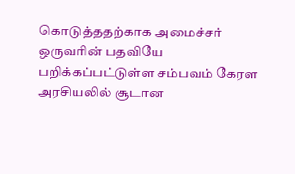கொடுத்ததற்காக அமைச்சர் ஒருவரின் பதவியே பறிக்கப்பட்டுள்ள சம்பவம் கேரள அரசியலில் சூடான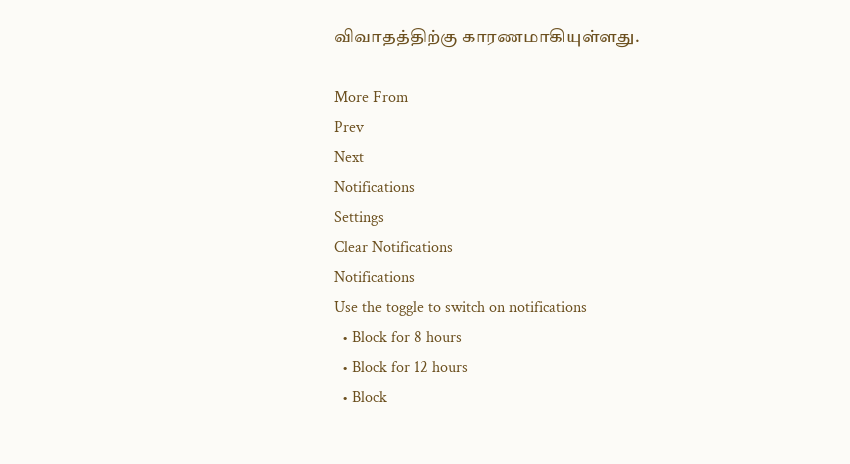விவாதத்திற்கு காரணமாகியுள்ளது.

More From
Prev
Next
Notifications
Settings
Clear Notifications
Notifications
Use the toggle to switch on notifications
  • Block for 8 hours
  • Block for 12 hours
  • Block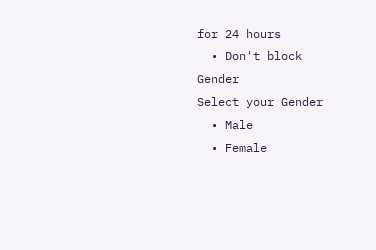for 24 hours
  • Don't block
Gender
Select your Gender
  • Male
  • Female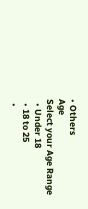• Others
Age
Select your Age Range
  • Under 18
  • 18 to 25
  •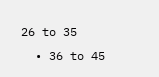26 to 35
  • 36 to 45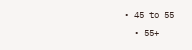• 45 to 55
  • 55+